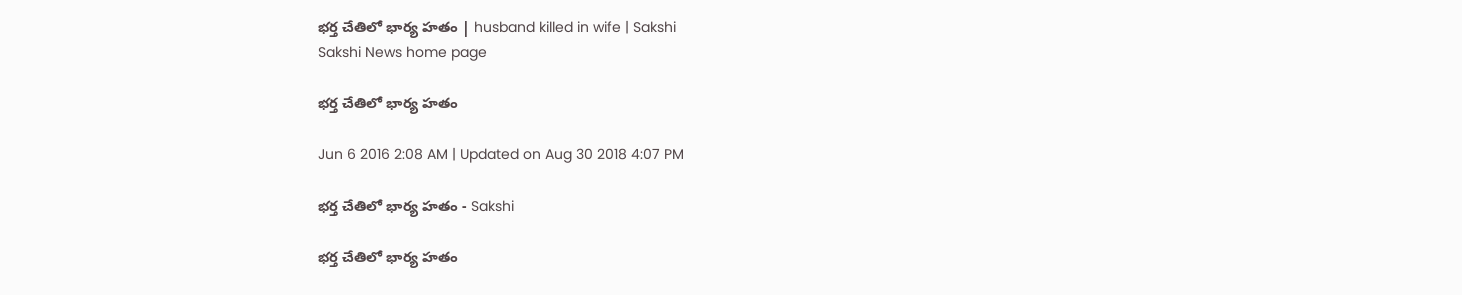భర్త చేతిలో భార్య హతం | husband killed in wife | Sakshi
Sakshi News home page

భర్త చేతిలో భార్య హతం

Jun 6 2016 2:08 AM | Updated on Aug 30 2018 4:07 PM

భర్త చేతిలో భార్య హతం - Sakshi

భర్త చేతిలో భార్య హతం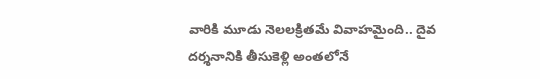వారికి మూడు నెలలక్రితమే వివాహమైంది.. దైవ దర్శనానికి తీసుకెళ్లి అంతలోనే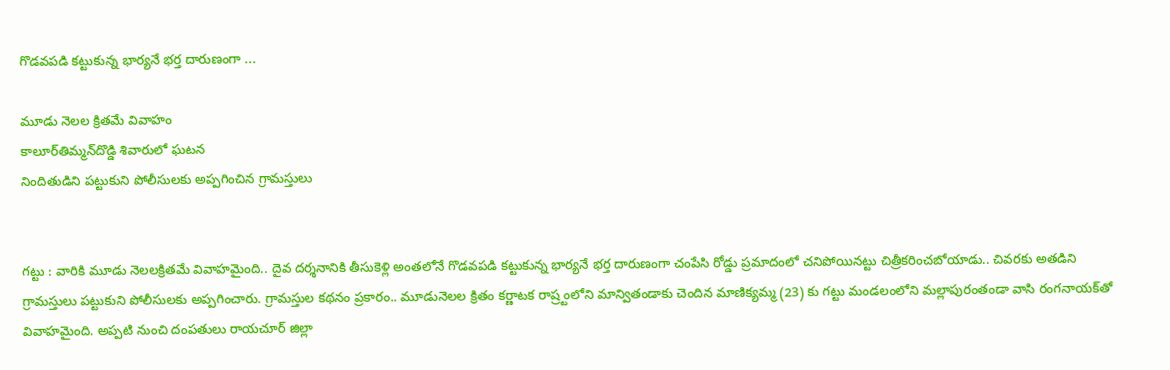గొడవపడి కట్టుకున్న భార్యనే భర్త దారుణంగా ...

మూడు నెలల క్రితమే వివాహం
కాలూర్‌తిమ్మన్‌దొడ్డి శివారులో ఘటన
నిందితుడిని పట్టుకుని పోలీసులకు అప్పగించిన గ్రామస్తులు


గట్టు : వారికి మూడు నెలలక్రితమే వివాహమైంది.. దైవ దర్శనానికి తీసుకెళ్లి అంతలోనే గొడవపడి కట్టుకున్న భార్యనే భర్త దారుణంగా చంపేసి రోడ్డు ప్రమాదంలో చనిపోయినట్టు చిత్రీకరించబోయాడు.. చివరకు అతడిని గ్రామస్తులు పట్టుకుని పోలీసులకు అప్పగించారు. గ్రామస్తుల కథనం ప్రకారం.. మూడునెలల క్రితం కర్ణాటక రాష్ర్టంలోని మాన్వితండాకు చెందిన మాణిక్యమ్మ (23) కు గట్టు మండలంలోని మల్లాపురంతండా వాసి రంగనాయక్‌తో వివాహమైంది. అప్పటి నుంచి దంపతులు రాయచూర్ జిల్లా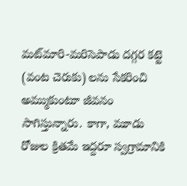మట్‌మారి-మరిసెపాడు దగ్గర కట్టె (వంట చెరుకు) లను సేకరించి అమ్ముకుంటూ జీవనం సాగిస్తున్నారు. కాగా, మూడు రోజుల క్రితమే ఇద్దరూ స్వగ్రామానికి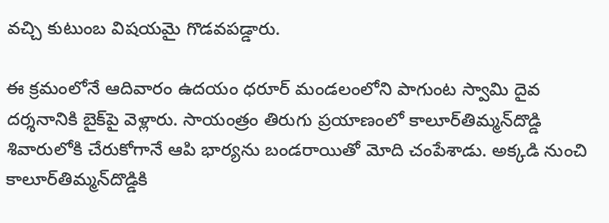వచ్చి కుటుంబ విషయమై గొడవపడ్డారు.

ఈ క్రమంలోనే ఆదివారం ఉదయం ధరూర్ మండలంలోని పాగుంట స్వామి దైవ దర్శనానికి బైక్‌పై వెళ్లారు. సాయంత్రం తిరుగు ప్రయాణంలో కాలూర్‌తిమ్మన్‌దొడ్డి శివారులోకి చేరుకోగానే ఆపి భార్యను బండరాయితో మోది చంపేశాడు. అక్కడి నుంచి కాలూర్‌తిమ్మన్‌దొడ్డికి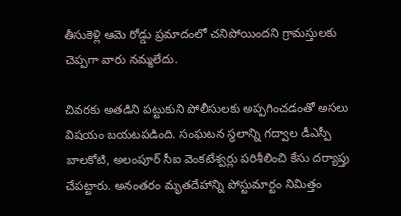తీసుకెళ్లి ఆమె రోడ్డు ప్రమాదంలో చనిపోయిందని గ్రామస్తులకు చెప్పగా వారు నమ్మలేదు.

చివరకు అతడిని పట్టుకుని పోలీసులకు అప్పగించడంతో అసలు విషయం బయటపడింది. సంఘటన స్థలాన్ని గద్వాల డీఎస్పీ బాలకోటి, అలంపూర్ సీఐ వెంకటేశ్వర్లు పరిశీలించి కేసు దర్యాప్తు చేపట్టారు. అనంతరం మృతదేహాన్ని పోస్టుమార్టం నిమిత్తం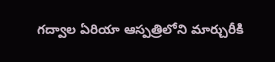గద్వాల ఏరియా ఆస్పత్రిలోని మార్చురీకి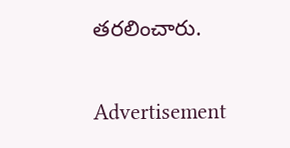తరలించారు.

Advertisement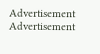Advertisement
Advertisement